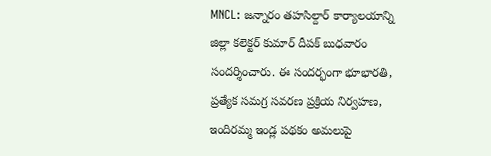MNCL: జన్నారం తహసిల్దార్ కార్యాలయాన్ని జిల్లా కలెక్టర్ కుమార్ దీపక్ బుధవారం సందర్శించారు. ఈ సందర్భంగా భూభారతి, ప్రత్యేక సమగ్ర సవరణ ప్రక్రియ నిర్వహణ, ఇందిరమ్మ ఇండ్ల పథకం అమలుపై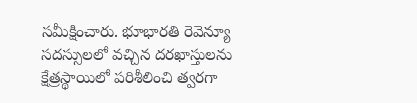సమీక్షించారు. భూభారతి రెవెన్యూ సదస్సులలో వచ్చిన దరఖాస్తులను క్షేత్రస్థాయిలో పరిశీలించి త్వరగా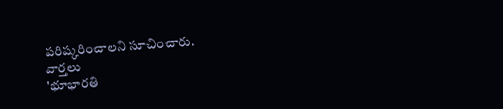పరిష్కరించాలని సూచించారు.
వార్తలు
'భూభారతి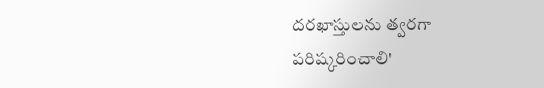దరఖాస్తులను త్వరగా పరిష్కరించాలి'